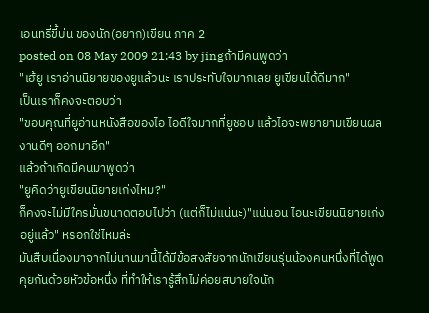เอนทรี่ขี้บ่น ของนัก(อยาก)เขียน ภาค 2
posted on 08 May 2009 21:43 by jingถ้ามีคนพูดว่า
"เฮ้ยู เราอ่านนิยายของยูแล้วนะ เราประทับใจมากเลย ยูเขียนได้ดีมาก"
เป็นเราก็คงจะตอบว่า
"ขอบคุณที่ยูอ่านหนังสือของไอ ไอดีใจมากที่ยูชอบ แล้วไอจะพยายามเขียนผลงานดีๆ ออกมาอีก"
แล้วถ้าเกิดมีคนมาพูดว่า
"ยูคิดว่ายูเขียนนิยายเก่งไหม?"
ก็คงจะไม่มีใครมั่นขนาดตอบไปว่า (แต่ก็ไม่แน่นะ)"แน่นอน ไอนะเขียนนิยายเก่งอยู่แล้ว" หรอกใช่ไหมล่ะ
มันสืบเนื่องมาจากไม่นานมานี้ได้มีข้อสงสัยจากนักเขียนรุ่นน้องคนหนึ่งที่ได้พูดคุยกันด้วยหัวข้อหนึ่ง ที่ทำให้เรารู้สึกไม่ค่อยสบายใจนัก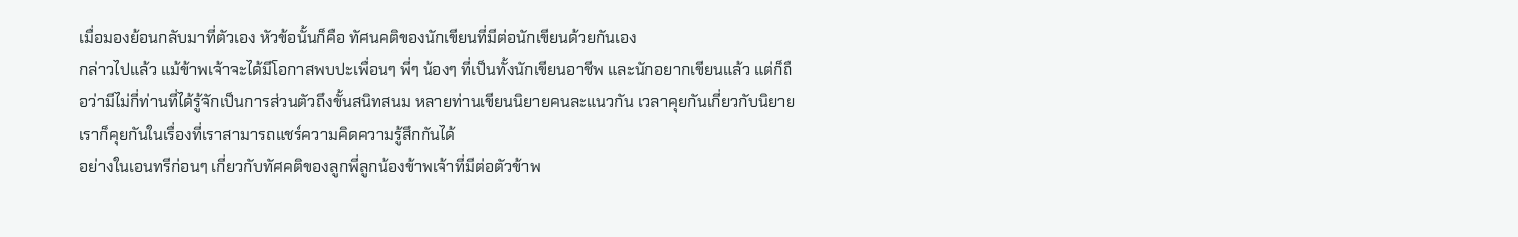เมื่อมองย้อนกลับมาที่ตัวเอง หัวข้อนั้นก็คือ ทัศนคติของนักเขียนที่มีต่อนักเขียนด้วยกันเอง
กล่าวไปแล้ว แม้ข้าพเจ้าจะได้มีโอกาสพบปะเพื่อนๆ พี่ๆ น้องๆ ที่เป็นทั้งนักเขียนอาชีพ และนักอยากเขียนแล้ว แต่ก็ถือว่ามีไม่กี่ท่านที่ได้รู้จักเป็นการส่วนตัวถึงขั้นสนิทสนม หลายท่านเขียนนิยายคนละแนวกัน เวลาคุยกันเกี่ยวกับนิยายเราก็คุยกันในเรื่องที่เราสามารถแชร์ความคิดความรู้สึกกันได้
อย่างในเอนทรีก่อนๆ เกี่ยวกับทัศคติของลูกพี่ลูกน้องข้าพเจ้าที่มีต่อตัวข้าพ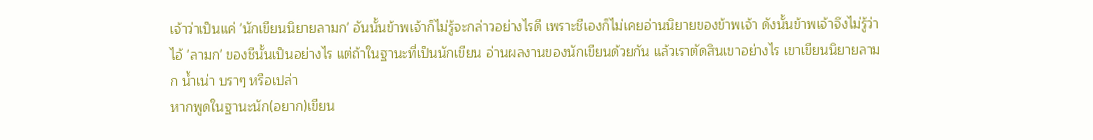เจ้าว่าเป็นแค่ 'นักเขียนนิยายลามก' อันนั้นข้าพเจ้าก็ไม่รู้จะกล่าวอย่างไรดี เพราะชีเองก็ไม่เคยอ่านนิยายของข้าพเจ้า ดังนั้นข้าพเจ้าจึงไม่รู้ว่าไอ้ 'ลามก' ของชีนั้นเป็นอย่างไร แต่ถ้าในฐานะที่เป็นนักเขียน อ่านผลงานของนักเขียนด้วยกัน แล้วเราตัดสินเขาอย่างไร เขาเขียนนิยายลามก น้ำเน่า บราๆ หรือเปล่า
หากพูดในฐานะนัก(อยาก)เขียน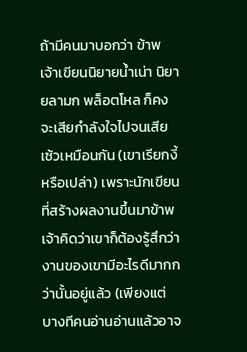ถ้ามีคนมาบอกว่า ข้าพเจ้าเขียนนิยายน้ำเน่า นิยายลามก พล็อตโหล ก็คงจะเสียกำลังใจไปจนเสียเซ้วเหมือนกัน (เขาเรียกงี้หรือเปล่า) เพราะนักเขียนที่สร้างผลงานขึ้นมาข้าพเจ้าคิดว่าเขาก็ต้องรู้สึกว่างานของเขามีอะไรดีมากกว่านั้นอยู่แล้ว (เพียงแต่บางทีคนอ่านอ่านแล้วอาจ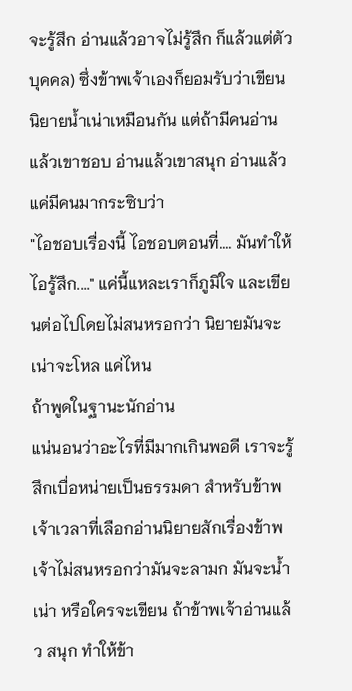จะรู้สึก อ่านแล้วอาจไม่รู้สึก ก็แล้วแต่ตัวบุคคล) ซึ่งข้าพเจ้าเองก็ยอมรับว่าเขียนนิยายน้ำเน่าเหมือนกัน แต่ถ้ามีคนอ่านแล้วเขาชอบ อ่านแล้วเขาสนุก อ่านแล้วแค่มีคนมากระซิบว่า
"ไอชอบเรื่องนี้ ไอชอบตอนที่.... มันทำให้ไอรู้สึก...." แค่นี้แหละเราก็ภูมิใจ และเขียนต่อไปโดยไม่สนหรอกว่า นิยายมันจะเน่าจะโหล แค่ไหน
ถ้าพูดในฐานะนักอ่าน
แน่นอนว่าอะไรที่มีมากเกินพอดี เราจะรู้สึกเบื่อหน่ายเป็นธรรมดา สำหรับข้าพเจ้าเวลาที่เลือกอ่านนิยายสักเรื่องข้าพเจ้าไม่สนหรอกว่ามันจะลามก มันจะน้ำเน่า หรือใครจะเขียน ถ้าข้าพเจ้าอ่านแล้ว สนุก ทำให้ข้า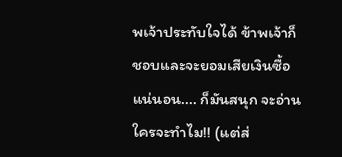พเจ้าประทับใจได้ ข้าพเจ้าก็ชอบและจะยอมเสียเงินซื้อแน่นอน.... ก็มันสนุก จะอ่าน ใครจะทำไม!! (แต่ส่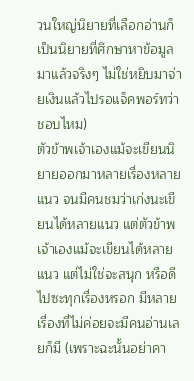วนใหญ่นิยายที่เลือกอ่านก็เป็นนิยายที่ศึกษาหาข้อมูลมาแล้วจริงๆ ไม่ใช่หยิบมาจ่ายเงินแล้วไปรอแจ็คพอร์ทว่าชอบไหม)
ตัวข้าพเจ้าเองแม้จะเขียนนิยายออกมาหลายเรื่องหลายแนว จนมีคนชมว่าเก่งนะเขียนได้หลายแนว แต่ตัวข้าพเจ้าเองแม้จะเขียนได้หลายแนว แต่ไม่ใช่จะสนุก หรือดีไปซะทุกเรื่องหรอก มีหลายเรื่องที่ไม่ค่อยจะมีคนอ่านเลยก็มี (เพราะฉะนั้นอย่าคา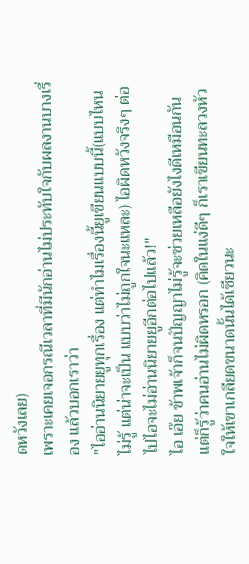ดหวังเลย)
เพราะเคยเจอกรณีเวลาที่มีนักอ่านไม่ประทับใจกับผลงานบางเรื่อง แล้วบอกเราว่า
"ไออ่านนิยายยูทุกเรื่อง แต่ทำไมเรื่องนี้ยูเขียนแบบนี้(แบบไหนไม่รู้ แต่น่าจะเป็น แบบว่าไม่ถูกใจนะแหละ) ไอผิดหวังจริงๆ ต่อไปไอจะไม่อ่านนิยายยูอีกต่อไปแล้ว!"
ไอ เอ๊ย ข้าพเจ้าก็จนปัญญาไม่รู้จะช่วยเหลือยังไงดีเหมือนกัน แต่ก็รู้ว่าคนอ่านไม่ผิดหรอก (คิดในแง่ดีๆ ก็เราเขียนทะลวงหัวใจให้เขาเกลียดขนาดนั้นได้เชียวนะ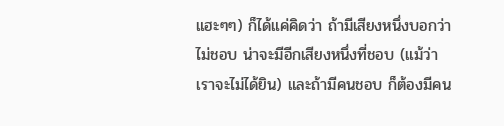แฮะๆๆ) ก็ได้แค่คิดว่า ถ้ามีเสียงหนึ่งบอกว่าไม่ชอบ น่าจะมีอีกเสียงหนึ่งที่ชอบ (แม้ว่าเราจะไม่ได้ยิน) และถ้ามีคนชอบ ก็ต้องมีคน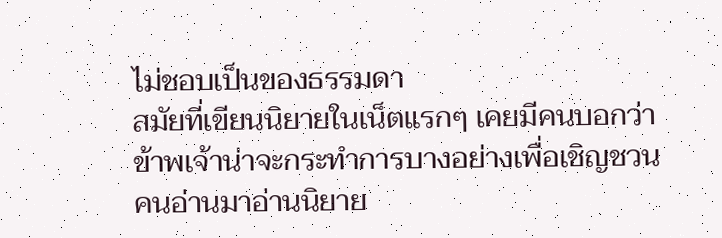ไม่ชอบเป็นของธรรมดา
สมัยที่เขียนนิยายในเน็ตแรกๆ เคยมีคนบอกว่า ข้าพเจ้าน่าจะกระทำการบางอย่างเพื่อเชิญชวนคนอ่านมาอ่านนิยาย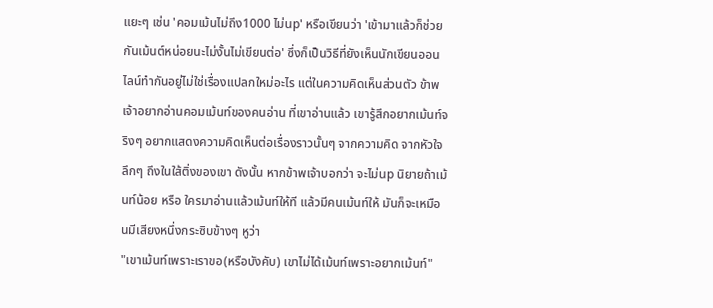แยะๆ เช่น 'คอมเม้นไม่ถึง1000 ไม่up' หรือเขียนว่า 'เข้ามาแล้วก็ช่วยกันเม้นต์หน่อยนะไม่งั้นไม่เขียนต่อ' ซึ่งก็เป็นวิธีที่ยังเห็นนักเขียนออนไลน์ทำกันอยู่ไม่ใช่เรื่องแปลกใหม่อะไร แต่ในความคิดเห็นส่วนตัว ข้าพเจ้าอยากอ่านคอมเม้นท์ของคนอ่าน ที่เขาอ่านแล้ว เขารู้สึกอยากเม้นท์จริงๆ อยากแสดงความคิดเห็นต่อเรื่องราวนั้นๆ จากความคิด จากหัวใจลึกๆ ถึงในใส้ติ่งของเขา ดังนั้น หากข้าพเจ้าบอกว่า จะไม่up นิยายถ้าเม้นท์น้อย หรือ ใครมาอ่านแล้วเม้นท์ให้ที แล้วมีคนเม้นท์ให้ มันก็จะเหมือนมีเสียงหนึ่งกระซิบข้างๆ หูว่า
"เขาเม้นท์เพราะเราขอ(หรือบังคับ) เขาไม่ได้เม้นท์เพราะอยากเม้นท์"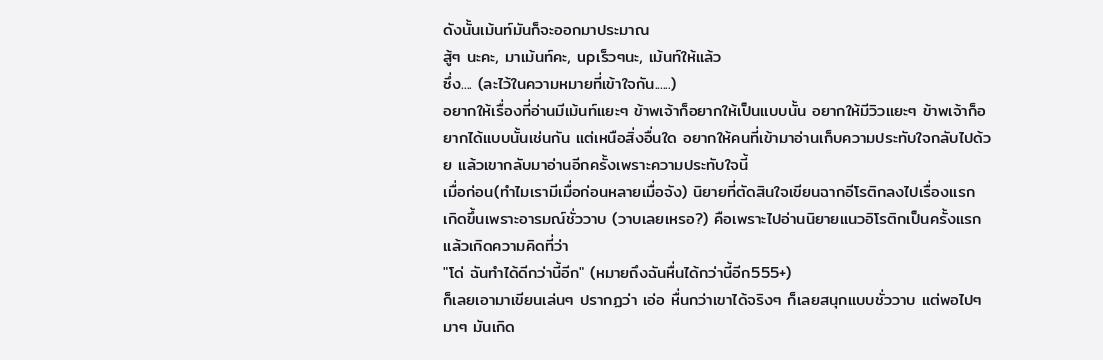ดังนั้นเม้นท์มันก็จะออกมาประมาณ
สู้ๆ นะคะ, มาเม้นท์คะ, upเร็วๆนะ, เม้นท์ให้แล้ว
ซึ่ง.... (ละไว้ในความหมายที่เข้าใจกัน......)
อยากให้เรื่องที่อ่านมีเม้นท์แยะๆ ข้าพเจ้าก็อยากให้เป็นแบบนั้น อยากให้มีวิวแยะๆ ข้าพเจ้าก็อยากได้แบบนั้นเช่นกัน แต่เหนือสิ่งอื่นใด อยากให้คนที่เข้ามาอ่านเก็บความประทับใจกลับไปด้วย แล้วเขากลับมาอ่านอีกครั้งเพราะความประทับใจนี้
เมื่อก่อน(ทำไมเรามีเมื่อก่อนหลายเมื่อจัง) นิยายที่ตัดสินใจเขียนฉากอีโรติกลงไปเรื่องแรก เกิดขึ้นเพราะอารมณ์ชั่ววาบ (วาบเลยเหรอ?) คือเพราะไปอ่านนิยายแนวอิโรติกเป็นครั้งแรกแล้วเกิดความคิดที่ว่า
"โด่ ฉันทำได้ดีกว่านี้อีก" (หมายถึงฉันหื่นได้กว่านี้อีก555+)
ก็เลยเอามาเขียนเล่นๆ ปรากฏว่า เอ่อ หื่นกว่าเขาได้จริงๆ ก็เลยสนุกแบบชั่ววาบ แต่พอไปๆ มาๆ มันเกิด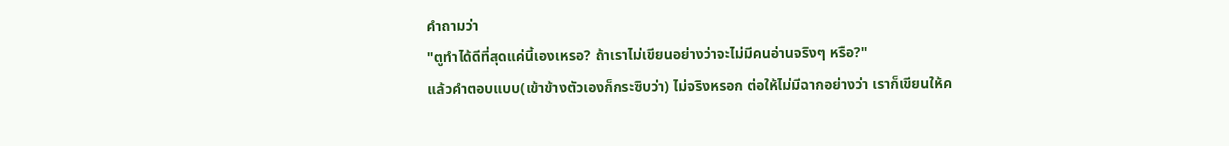คำถามว่า
"ตูทำได้ดีที่สุดแค่นี้เองเหรอ? ถ้าเราไม่เขียนอย่างว่าจะไม่มีคนอ่านจริงๆ หรือ?"
แล้วคำตอบแบบ(เข้าข้างตัวเองก็กระซิบว่า) ไม่จริงหรอก ต่อให้ไม่มีฉากอย่างว่า เราก็เขียนให้ค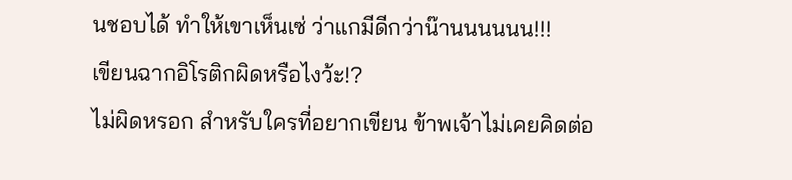นชอบได้ ทำให้เขาเห็นเซ่ ว่าแกมีดีกว่าน๊านนนนนน!!!
เขียนฉากอิโรติกผิดหรือไงว้ะ!?
ไม่ผิดหรอก สำหรับใครที่อยากเขียน ข้าพเจ้าไม่เคยคิดต่อ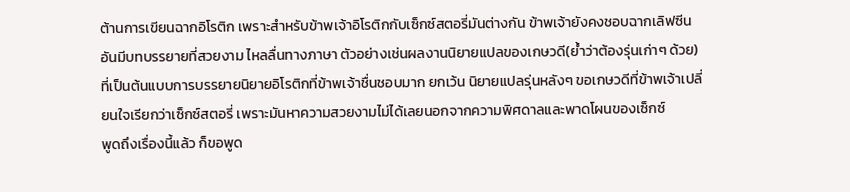ต้านการเขียนฉากอิโรติก เพราะสำหรับข้าพเจ้าอิโรติกกับเซ็กซ์สตอรี่มันต่างกัน ข้าพเจ้ายังคงชอบฉากเลิฟซีนอันมีบทบรรยายที่สวยงาม ไหลลื่นทางภาษา ตัวอย่างเช่นผลงานนิยายแปลของเกษวดี(ย้ำว่าต้องรุ่นเก่าๆ ด้วย) ที่เป็นต้นแบบการบรรยายนิยายอิโรติกที่ข้าพเจ้าชื่นชอบมาก ยกเว้น นิยายแปลรุ่นหลังๆ ขอเกษวดีที่ข้าพเจ้าเปลี่ยนใจเรียกว่าเซ็กซ์สตอรี่ เพราะมันหาความสวยงามไม่ได้เลยนอกจากความพิศดาลและพาดโผนของเซ็กซ์
พูดถึงเรื่องนี้แล้ว ก็ขอพูด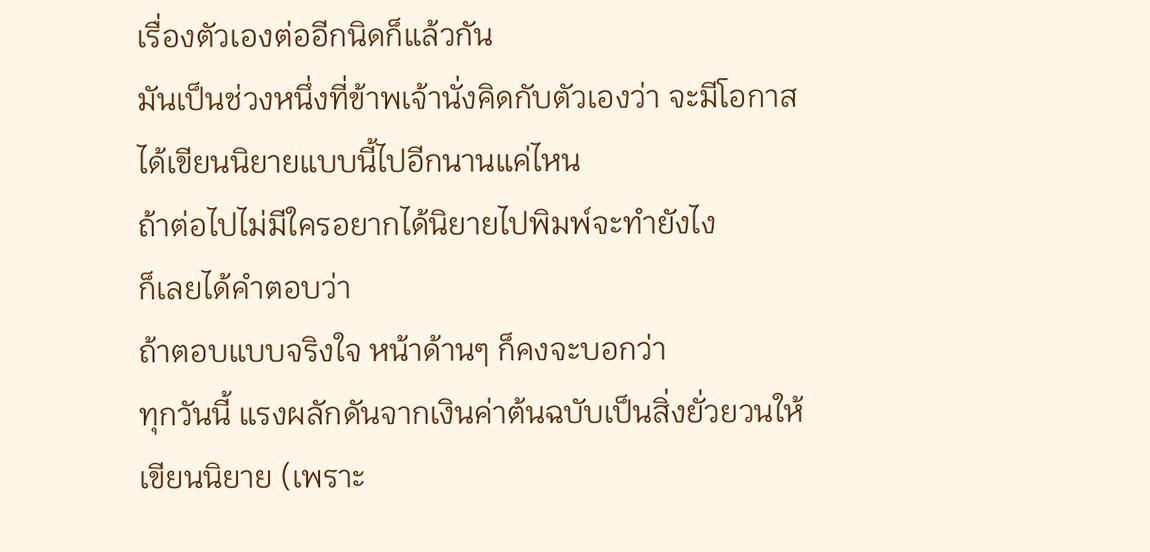เรื่องตัวเองต่ออีกนิดก็แล้วกัน
มันเป็นช่วงหนึ่งที่ข้าพเจ้านั่งคิดกับตัวเองว่า จะมีโอกาสได้เขียนนิยายแบบนี้ไปอีกนานแค่ไหน
ถ้าต่อไปไม่มีใครอยากได้นิยายไปพิมพ์จะทำยังไง
ก็เลยได้คำตอบว่า
ถ้าตอบแบบจริงใจ หน้าด้านๆ ก็คงจะบอกว่า
ทุกวันนี้ แรงผลักดันจากเงินค่าต้นฉบับเป็นสิ่งยั่วยวนให้เขียนนิยาย (เพราะ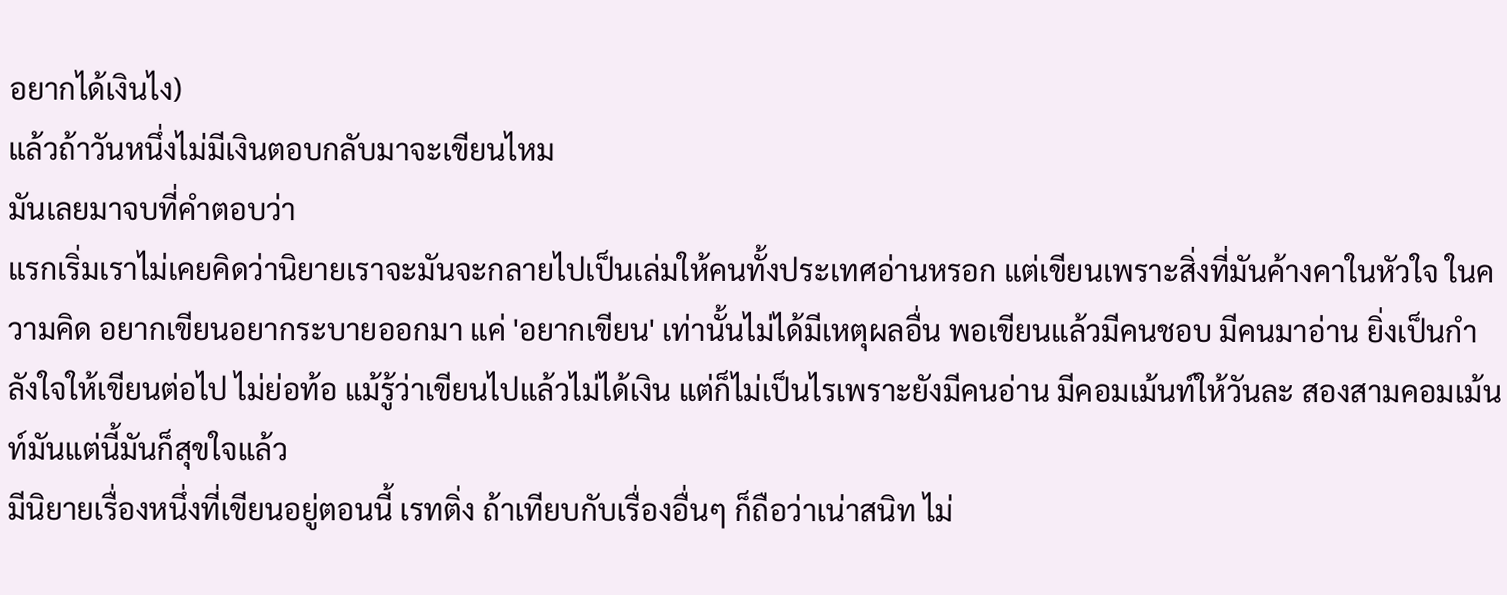อยากได้เงินไง)
แล้วถ้าวันหนึ่งไม่มีเงินตอบกลับมาจะเขียนไหม
มันเลยมาจบที่คำตอบว่า
แรกเริ่มเราไม่เคยคิดว่านิยายเราจะมันจะกลายไปเป็นเล่มให้คนทั้งประเทศอ่านหรอก แต่เขียนเพราะสิ่งที่มันค้างคาในหัวใจ ในความคิด อยากเขียนอยากระบายออกมา แค่ 'อยากเขียน' เท่านั้นไม่ได้มีเหตุผลอื่น พอเขียนแล้วมีคนชอบ มีคนมาอ่าน ยิ่งเป็นกำลังใจให้เขียนต่อไป ไม่ย่อท้อ แม้รู้ว่าเขียนไปแล้วไม่ได้เงิน แต่ก็ไม่เป็นไรเพราะยังมีคนอ่าน มีคอมเม้นท์ให้วันละ สองสามคอมเม้นท์มันแต่นี้มันก็สุขใจแล้ว
มีนิยายเรื่องหนึ่งที่เขียนอยู่ตอนนี้ เรทติ่ง ถ้าเทียบกับเรื่องอื่นๆ ก็ถือว่าเน่าสนิท ไม่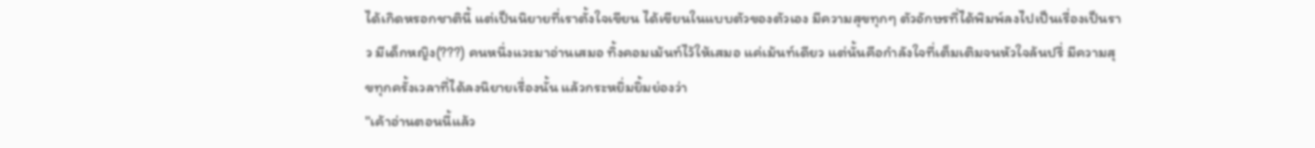ได้เกิดหรอกชาตินี้ แต่เป็นนิยายที่เราตั้งใจเขียน ได้เขียนในแบบตัวของตัวเอง มีความสุขทุกๆ ตัวอักษรที่ได้พิมพ์ลงไปเป็นเรื่องเป็นราว มีเด็กหญิง(???) คนหนึ่งแวะมาอ่านเสมอ ทิ้งคอมเม้นท์ไว้ให้เสมอ แค่เม้นท์เดียว แต่นั้นคือกำลังใจที่เต็มเติมจนหัวใจล้นปรี่ มีความสุขทุกครั้งเวลาที่ได้ลงนิยายเรื่องนั้น แล้วกระหยิ่มยิ้มย่องว่า
"เค้าอ่านตอนนี้แล้ว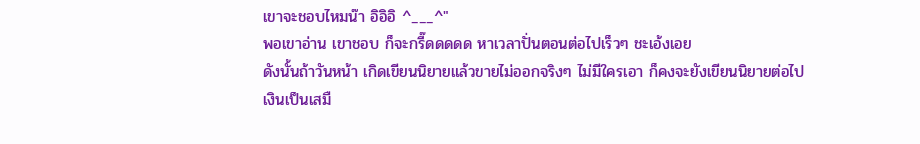เขาจะชอบไหมน๊า อิอิอิ ^___^"
พอเขาอ่าน เขาชอบ ก็จะกรี๊ดดดดด หาเวลาปั่นตอนต่อไปเร็วๆ ชะเอ้งเอย
ดังนั้นถ้าวันหน้า เกิดเขียนนิยายแล้วขายไม่ออกจริงๆ ไม่มีใครเอา ก็คงจะยังเขียนนิยายต่อไป
เงินเป็นเสมื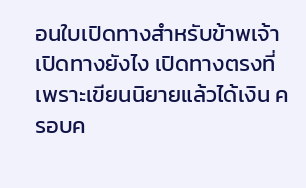อนใบเปิดทางสำหรับข้าพเจ้า เปิดทางยังไง เปิดทางตรงที่ เพราะเขียนนิยายแล้วได้เงิน ครอบค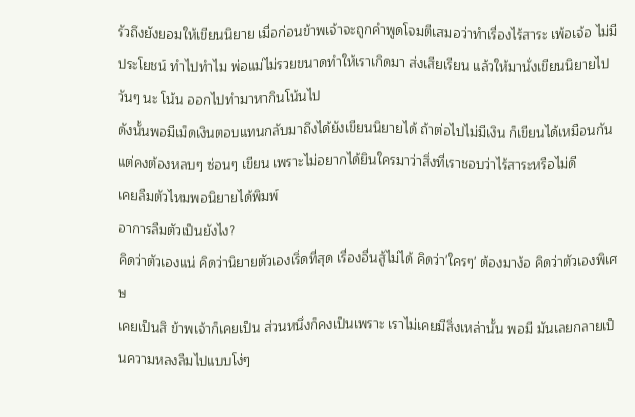รัวถึงยังยอมให้เขียนนิยาย เมื่อก่อนข้าพเจ้าจะถูกคำพูดโจมตีเสมอว่าทำเรื่องไร้สาระ เพ้อเจ้อ ไม่มีประโยชน์ ทำไปทำไม พ่อแม่ไม่รวยขนาดทำให้เราเกิดมา ส่งเสียเรียน แล้วให้มานั่งเขียนนิยายไปวันๆ นะ โน้น ออกไปทำมาหากินโน้นไป
ดังนั้นพอมีเม็ดเงินตอบแทนกลับมาถึงได้ยังเขียนนิยายได้ ถ้าต่อไปไม่มีเงิน ก็เขียนได้เหมือนกัน แต่คงต้องหลบๆ ซ่อนๆ เขียน เพราะไม่อยากได้ยินใครมาว่าสิ่งที่เราชอบว่าไร้สาระหรือไม่ดี
เคยลืมตัวไหมพอนิยายได้พิมพ์
อาการลืมตัวเป็นยังไง?
คิดว่าตัวเองแน่ คิดว่านิยายตัวเองเริ่ดที่สุด เรื่องอื่นสู้ไม่ได้ คิดว่า'ใครๆ' ต้องมาง้อ คิดว่าตัวเองพิเศษ
เคยเป็นสิ ข้าพเจ้าก็เคยเป็น ส่วนหนึ่งก็คงเป็นเพราะ เราไม่เคยมีสิ่งเหล่านั้น พอมี มันเลยกลายเป็นความหลงลืมไปแบบโง่ๆ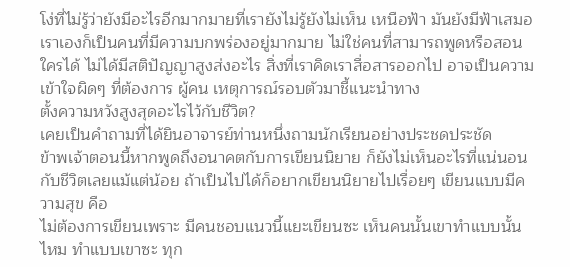โง่ที่ไม่รู้ว่ายังมีอะไรอีกมากมายที่เรายังไม่รู้ยังไม่เห็น เหนือฟ้า มันยังมีฟ้าเสมอ
เราเองก็เป็นคนที่มีความบกพร่องอยู่มากมาย ไม่ใช่คนที่สามารถพูดหรือสอนใครได้ ไม่ได้มีสติปัญญาสูงส่งอะไร สิ่งที่เราคิดเราสื่อสารออกไป อาจเป็นความเข้าใจผิดๆ ที่ต้องการ ผู้คน เหตุการณ์รอบตัวมาชี้แนะนำทาง
ตั้งความหวังสูงสุดอะไรไว้กับชีวิต?
เคยเป็นคำถามที่ได้ยินอาจารย์ท่านหนึ่งถามนักเรียนอย่างประชดประชัด
ข้าพเจ้าตอนนี้หากพูดถึงอนาคตกับการเขียนนิยาย ก็ยังไม่เห็นอะไรที่แน่นอนกับชีวิตเลยแม้แต่น้อย ถ้าเป็นไปได้ก็อยากเขียนนิยายไปเรื่อยๆ เขียนแบบมีความสุข คือ
ไม่ต้องการเขียนเพราะ มีคนชอบแนวนี้แยะเขียนซะ เห็นคนนั้นเขาทำแบบนั้นไหม ทำแบบเขาซะ ทุก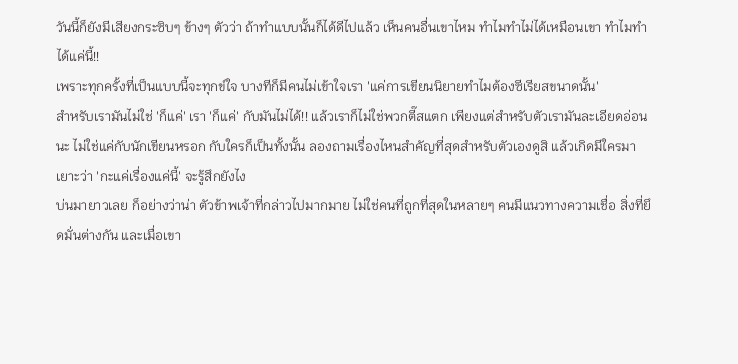วันนี้ก็ยังมีเสียงกระซิบๆ ข้างๆ ตัวว่า ถ้าทำแบบนั้นก็ได้ดีไปแล้ว เห็นคนอื่นเขาไหม ทำไมทำไม่ได้เหมือนเขา ทำไมทำได้แค่นี้!!
เพราะทุกครั้งที่เป็นแบบนี้จะทุกข์ใจ บางทีก็มีคนไม่เข้าใจเรา 'แค่การเขียนนิยายทำไมต้องซีเรียสขนาดนั้น'
สำหรับเรามันไม่ใช่ 'ก็แค่' เรา 'ก็แค่' กับมันไม่ได้!! แล้วเราก็ไม่ใช่พวกตี๊สแตก เพียงแต่สำหรับตัวเรามันละเอียดอ่อนนะ ไม่ใช่แค่กับนักเขียนหรอก กับใครก็เป็นทั้งนั้น ลองถามเรื่องไหนสำคัญที่สุดสำหรับตัวเองดูสิ แล้วเกิดมีใครมาเยาะว่า 'กะแค่เรื่องแค่นี้' จะรู้สึกยังไง
บ่นมายาวเลย ก็อย่างว่าน่า ตัวข้าพเจ้าที่กล่าวไปมากมาย ไม่ใช่คนที่ถูกที่สุดในหลายๆ คนมีแนวทางความเชื่อ สิ่งที่ยึดมั่นต่างกัน และเมื่อเขา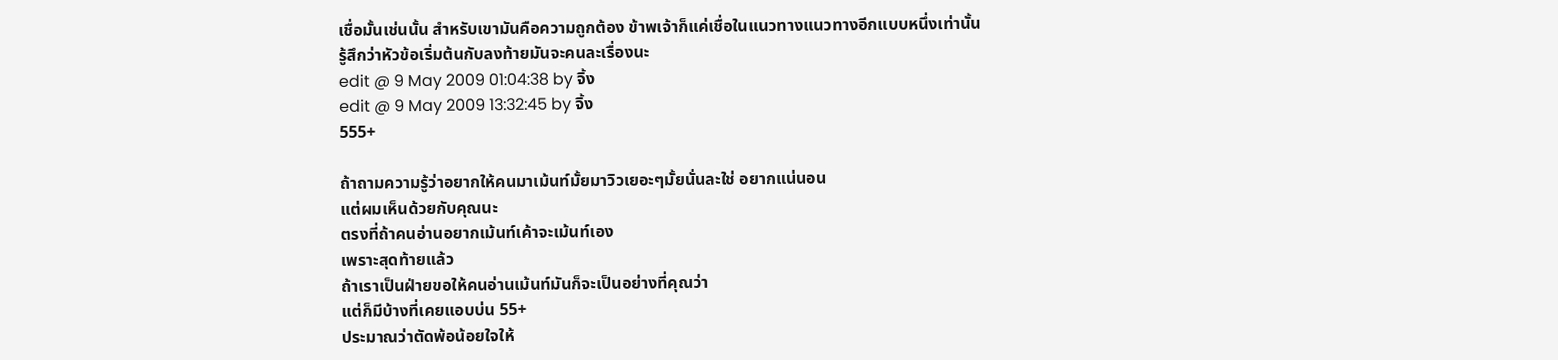เชื่อมั้นเช่นนั้น สำหรับเขามันคือความถูกต้อง ข้าพเจ้าก็แค่เชื่อในแนวทางแนวทางอีกแบบหนึ่งเท่านั้น
รู้สึกว่าหัวข้อเริ่มต้นกับลงท้ายมันจะคนละเรื่องนะ
edit @ 9 May 2009 01:04:38 by จิ้ง
edit @ 9 May 2009 13:32:45 by จิ้ง
555+

ถ้าถามความรู้ว่าอยากให้คนมาเม้นท์มั้ยมาวิวเยอะๆมั้ยนั่นละใช่ อยากแน่นอน
แต่ผมเห็นด้วยกับคุณนะ
ตรงที่ถ้าคนอ่านอยากเม้นท์เค้าจะเม้นท์เอง
เพราะสุดท้ายแล้ว
ถ้าเราเป็นฝ่ายขอให้คนอ่านเม้นท์มันก็จะเป็นอย่างที่คุณว่า
แต่ก็มีบ้างที่เคยแอบบ่น 55+
ประมาณว่าตัดพ้อน้อยใจให้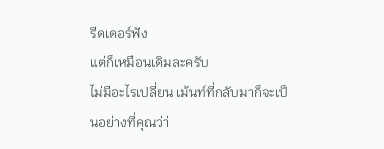รีดเดอร์ฟัง
แต่ก็เหมือนเดิมละครับ
ไม่มีอะไรเปลี่ยน เม้นท์ที่กลับมาก็จะเป็นอย่างที่คุณว่า่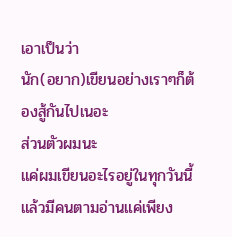เอาเป็นว่า
นัก(อยาก)เขียนอย่างเราๆก็ต้องสู้กันไปเนอะ
ส่วนตัวผมนะ
แค่ผมเขียนอะไรอยู่ในทุกวันนี้แล้วมีคนตามอ่านแค่เพียง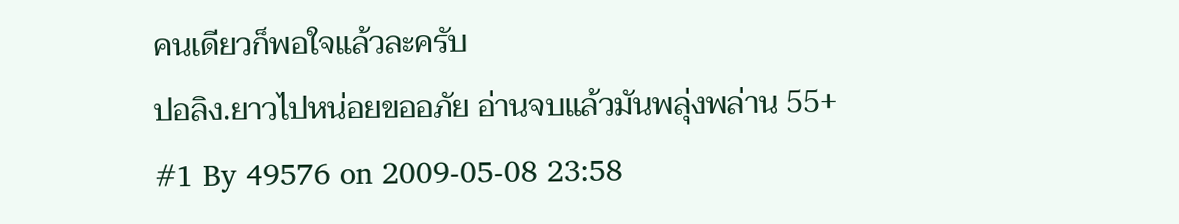คนเดียวก็พอใจแล้วละครับ
ปอลิง.ยาวไปหน่อยขออภัย อ่านจบแล้วมันพลุ่งพล่าน 55+
#1 By 49576 on 2009-05-08 23:58